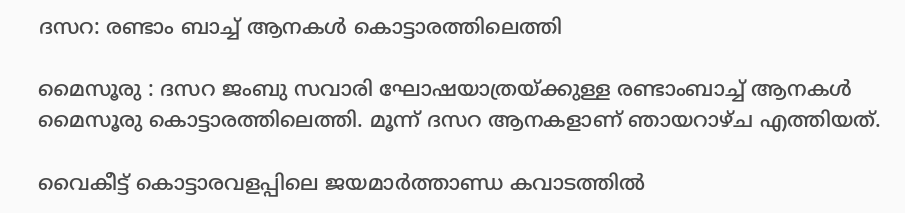ദസറ: രണ്ടാം ബാച്ച് ആനകൾ കൊട്ടാരത്തിലെത്തി

മൈസൂരു : ദസറ ജംബു സവാരി ഘോഷയാത്രയ്ക്കുള്ള രണ്ടാംബാച്ച് ആനകൾ മൈസൂരു കൊട്ടാരത്തിലെത്തി. മൂന്ന് ദസറ ആനകളാണ് ഞായറാഴ്ച എത്തിയത്.

വൈകീട്ട് കൊട്ടാരവളപ്പിലെ ജയമാർത്താണ്ഡ കവാടത്തിൽ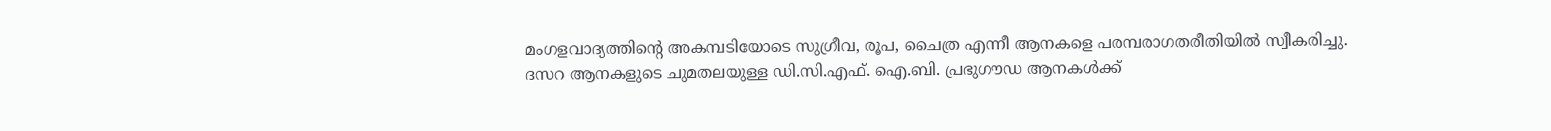മംഗളവാദ്യത്തിന്റെ അകമ്പടിയോടെ സുഗ്രീവ, രൂപ, ചൈത്ര എന്നീ ആനകളെ പരമ്പരാഗതരീതിയിൽ സ്വീകരിച്ചു. ദസറ ആനകളുടെ ചുമതലയുള്ള ഡി.സി.എഫ്. ഐ.ബി. പ്രഭുഗൗഡ ആനകൾക്ക്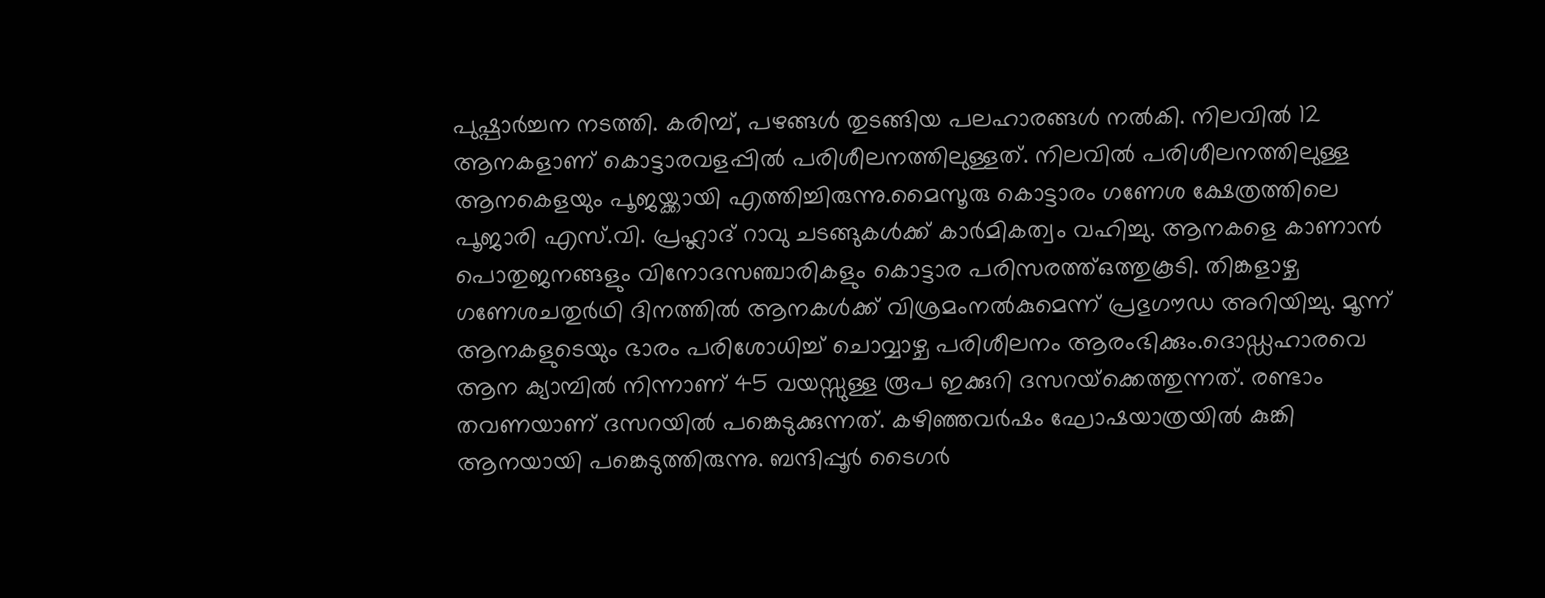പുഷ്പാർച്ചന നടത്തി. കരിമ്പ്, പഴങ്ങൾ തുടങ്ങിയ പലഹാരങ്ങൾ നൽകി. നിലവിൽ 12 ആനകളാണ് കൊട്ടാരവളപ്പിൽ പരിശീലനത്തിലുള്ളത്. നിലവിൽ പരിശീലനത്തിലുള്ള ആനകെളയും പൂജയ്ക്കായി എത്തിച്ചിരുന്നു.മൈസൂരു കൊട്ടാരം ഗണേശ ക്ഷേത്രത്തിലെ പൂജാരി എസ്.വി. പ്രഹ്ലാദ് റാവു ചടങ്ങുകൾക്ക് കാർമികത്വം വഹിച്ചു. ആനകളെ കാണാൻ പൊതുജനങ്ങളും വിനോദസഞ്ചാരികളും കൊട്ടാര പരിസരത്ത്ഒത്തുകൂടി. തിങ്കളാഴ്ച ഗണേശചതുർഥി ദിനത്തിൽ ആനകൾക്ക് വിശ്രമംനൽകുമെന്ന് പ്രഭുഗൗഡ അറിയിച്ചു. മൂന്ന് ആനകളുടെയും ഭാരം പരിശോധിച്ച് ചൊവ്വാഴ്ച പരിശീലനം ആരംഭിക്കും.ദൊഡ്ഡഹാരവെ ആന ക്യാമ്പിൽ നിന്നാണ് 45 വയസ്സുള്ള രൂപ ഇക്കുറി ദസറയ്‌ക്കെത്തുന്നത്. രണ്ടാം തവണയാണ് ദസറയിൽ പങ്കെടുക്കുന്നത്. കഴിഞ്ഞവർഷം ഘോഷയാത്രയിൽ കുങ്കി ആനയായി പങ്കെടുത്തിരുന്നു. ബന്ദിപ്പൂർ ടൈഗർ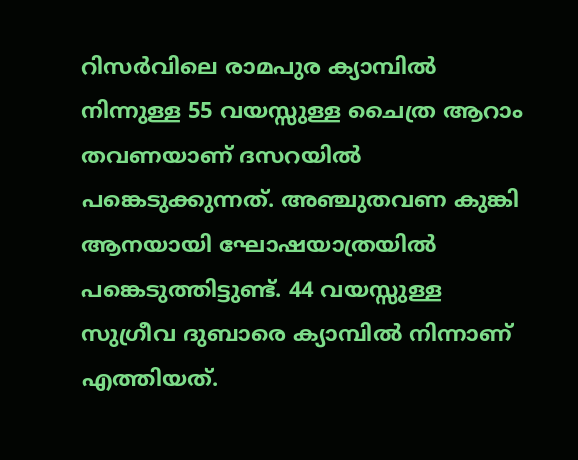റിസർവിലെ രാമപുര ക്യാമ്പിൽ നിന്നുള്ള 55 വയസ്സുള്ള ചൈത്ര ആറാം തവണയാണ് ദസറയിൽ പങ്കെടുക്കുന്നത്. അഞ്ചുതവണ കുങ്കി ആനയായി ഘോഷയാത്രയിൽ പങ്കെടുത്തിട്ടുണ്ട്. 44 വയസ്സുള്ള സുഗ്രീവ ദുബാരെ ക്യാമ്പിൽ നിന്നാണ് എത്തിയത്.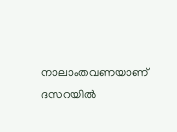നാലാംതവണയാണ് ദസറയിൽ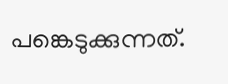പങ്കെടുക്കുന്നത്.